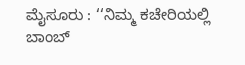ಮೈಸೂರು : ‘‘ನಿಮ್ಮ ಕಚೇರಿಯಲ್ಲಿ ಬಾಂಬ್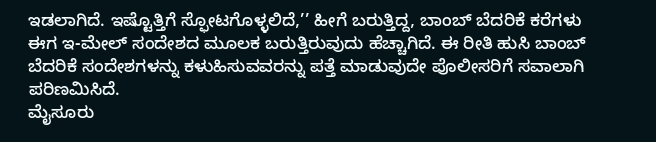ಇಡಲಾಗಿದೆ. ಇಷ್ಟೊತ್ತಿಗೆ ಸ್ಫೋಟಗೊಳ್ಳಲಿದೆ,’’ ಹೀಗೆ ಬರುತ್ತಿದ್ದ, ಬಾಂಬ್ ಬೆದರಿಕೆ ಕರೆಗಳು ಈಗ ಇ-ಮೇಲ್ ಸಂದೇಶದ ಮೂಲಕ ಬರುತ್ತಿರುವುದು ಹೆಚ್ಚಾಗಿದೆ. ಈ ರೀತಿ ಹುಸಿ ಬಾಂಬ್ ಬೆದರಿಕೆ ಸಂದೇಶಗಳನ್ನು ಕಳುಹಿಸುವವರನ್ನು ಪತ್ತೆ ಮಾಡುವುದೇ ಪೊಲೀಸರಿಗೆ ಸವಾಲಾಗಿ ಪರಿಣಮಿಸಿದೆ.
ಮೈಸೂರು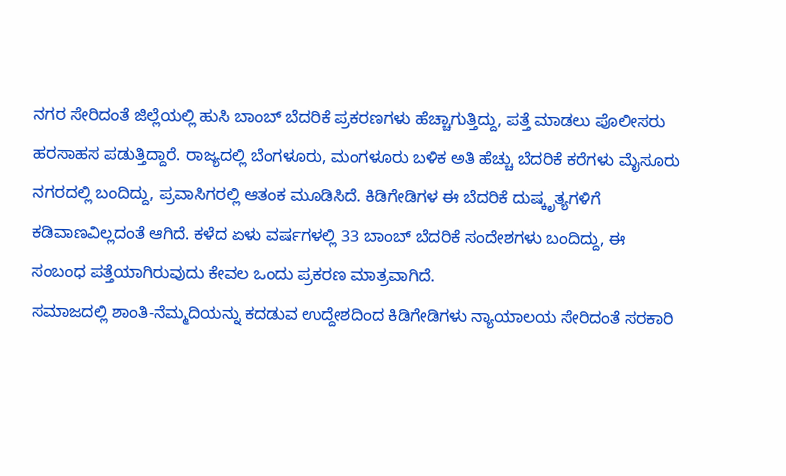ನಗರ ಸೇರಿದಂತೆ ಜಿಲ್ಲೆಯಲ್ಲಿ ಹುಸಿ ಬಾಂಬ್ ಬೆದರಿಕೆ ಪ್ರಕರಣಗಳು ಹೆಚ್ಚಾಗುತ್ತಿದ್ದು, ಪತ್ತೆ ಮಾಡಲು ಪೊಲೀಸರು ಹರಸಾಹಸ ಪಡುತ್ತಿದ್ದಾರೆ. ರಾಜ್ಯದಲ್ಲಿ ಬೆಂಗಳೂರು, ಮಂಗಳೂರು ಬಳಿಕ ಅತಿ ಹೆಚ್ಚು ಬೆದರಿಕೆ ಕರೆಗಳು ಮೈಸೂರು ನಗರದಲ್ಲಿ ಬಂದಿದ್ದು, ಪ್ರವಾಸಿಗರಲ್ಲಿ ಆತಂಕ ಮೂಡಿಸಿದೆ. ಕಿಡಿಗೇಡಿಗಳ ಈ ಬೆದರಿಕೆ ದುಷ್ಕೃತ್ಯಗಳಿಗೆ ಕಡಿವಾಣವಿಲ್ಲದಂತೆ ಆಗಿದೆ. ಕಳೆದ ಏಳು ವರ್ಷಗಳಲ್ಲಿ 33 ಬಾಂಬ್ ಬೆದರಿಕೆ ಸಂದೇಶಗಳು ಬಂದಿದ್ದು, ಈ ಸಂಬಂಧ ಪತ್ತೆಯಾಗಿರುವುದು ಕೇವಲ ಒಂದು ಪ್ರಕರಣ ಮಾತ್ರವಾಗಿದೆ.
ಸಮಾಜದಲ್ಲಿ ಶಾಂತಿ-ನೆಮ್ಮದಿಯನ್ನು ಕದಡುವ ಉದ್ದೇಶದಿಂದ ಕಿಡಿಗೇಡಿಗಳು ನ್ಯಾಯಾಲಯ ಸೇರಿದಂತೆ ಸರಕಾರಿ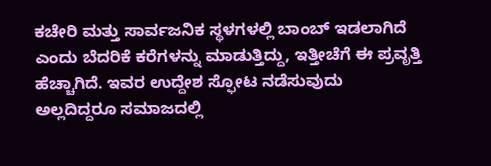ಕಚೇರಿ ಮತ್ತು ಸಾರ್ವಜನಿಕ ಸ್ಥಳಗಳಲ್ಲಿ ಬಾಂಬ್ ಇಡಲಾಗಿದೆ ಎಂದು ಬೆದರಿಕೆ ಕರೆಗಳನ್ನು ಮಾಡುತ್ತಿದ್ದು, ಇತ್ತೀಚೆಗೆ ಈ ಪ್ರವೃತ್ತಿ ಹೆಚ್ಚಾಗಿದೆ. ಇವರ ಉದ್ದೇಶ ಸ್ಫೋಟ ನಡೆಸುವುದು ಅಲ್ಲದಿದ್ದರೂ ಸಮಾಜದಲ್ಲಿ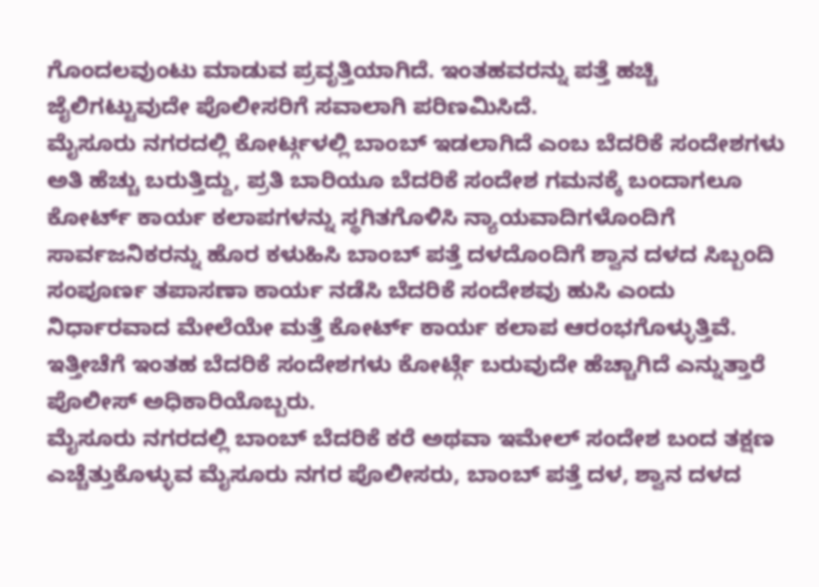ಗೊಂದಲವುಂಟು ಮಾಡುವ ಪ್ರವೃತ್ತಿಯಾಗಿದೆ. ಇಂತಹವರನ್ನು ಪತ್ತೆ ಹಚ್ಚಿ ಜೈಲಿಗಟ್ಟುವುದೇ ಪೊಲೀಸರಿಗೆ ಸವಾಲಾಗಿ ಪರಿಣಮಿಸಿದೆ.
ಮೈಸೂರು ನಗರದಲ್ಲಿ ಕೋರ್ಟ್ಗಳಲ್ಲಿ ಬಾಂಬ್ ಇಡಲಾಗಿದೆ ಎಂಬ ಬೆದರಿಕೆ ಸಂದೇಶಗಳು ಅತಿ ಹೆಚ್ಚು ಬರುತ್ತಿದ್ದು, ಪ್ರತಿ ಬಾರಿಯೂ ಬೆದರಿಕೆ ಸಂದೇಶ ಗಮನಕ್ಕೆ ಬಂದಾಗಲೂ ಕೋರ್ಟ್ ಕಾರ್ಯ ಕಲಾಪಗಳನ್ನು ಸ್ಥಗಿತಗೊಳಿಸಿ ನ್ಯಾಯವಾದಿಗಳೊಂದಿಗೆ ಸಾರ್ವಜನಿಕರನ್ನು ಹೊರ ಕಳುಹಿಸಿ ಬಾಂಬ್ ಪತ್ತೆ ದಳದೊಂದಿಗೆ ಶ್ವಾನ ದಳದ ಸಿಬ್ಬಂದಿ ಸಂಪೂರ್ಣ ತಪಾಸಣಾ ಕಾರ್ಯ ನಡೆಸಿ ಬೆದರಿಕೆ ಸಂದೇಶವು ಹುಸಿ ಎಂದು ನಿರ್ಧಾರವಾದ ಮೇಲೆಯೇ ಮತ್ತೆ ಕೋರ್ಟ್ ಕಾರ್ಯ ಕಲಾಪ ಆರಂಭಗೊಳ್ಳುತ್ತಿವೆ. ಇತ್ತೀಚೆಗೆ ಇಂತಹ ಬೆದರಿಕೆ ಸಂದೇಶಗಳು ಕೋರ್ಟ್ಗೆ ಬರುವುದೇ ಹೆಚ್ಚಾಗಿದೆ ಎನ್ನುತ್ತಾರೆ ಪೊಲೀಸ್ ಅಧಿಕಾರಿಯೊಬ್ಬರು.
ಮೈಸೂರು ನಗರದಲ್ಲಿ ಬಾಂಬ್ ಬೆದರಿಕೆ ಕರೆ ಅಥವಾ ಇಮೇಲ್ ಸಂದೇಶ ಬಂದ ತಕ್ಷಣ ಎಚ್ಚೆತ್ತುಕೊಳ್ಳುವ ಮೈಸೂರು ನಗರ ಪೊಲೀಸರು, ಬಾಂಬ್ ಪತ್ತೆ ದಳ, ಶ್ವಾನ ದಳದ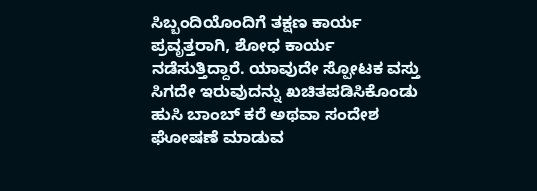ಸಿಬ್ಬಂದಿಯೊಂದಿಗೆ ತಕ್ಷಣ ಕಾರ್ಯ ಪ್ರವೃತ್ತರಾಗಿ, ಶೋಧ ಕಾರ್ಯ ನಡೆಸುತ್ತಿದ್ದಾರೆ. ಯಾವುದೇ ಸ್ಪೋಟಕ ವಸ್ತು ಸಿಗದೇ ಇರುವುದನ್ನು ಖಚಿತಪಡಿಸಿಕೊಂಡು ಹುಸಿ ಬಾಂಬ್ ಕರೆ ಅಥವಾ ಸಂದೇಶ ಘೋಷಣೆ ಮಾಡುವ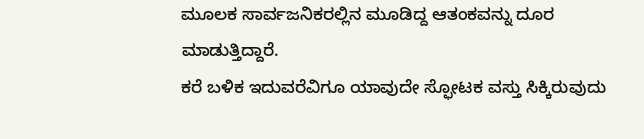ಮೂಲಕ ಸಾರ್ವಜನಿಕರಲ್ಲಿನ ಮೂಡಿದ್ದ ಆತಂಕವನ್ನು ದೂರ ಮಾಡುತ್ತಿದ್ದಾರೆ.
ಕರೆ ಬಳಿಕ ಇದುವರೆವಿಗೂ ಯಾವುದೇ ಸ್ಫೋಟಕ ವಸ್ತು ಸಿಕ್ಕಿರುವುದು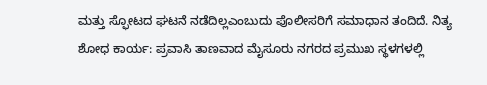ಮತ್ತು ಸ್ಫೋಟದ ಘಟನೆ ನಡೆದಿಲ್ಲಎಂಬುದು ಪೊಲೀಸರಿಗೆ ಸಮಾಧಾನ ತಂದಿದೆ. ನಿತ್ಯ ಶೋಧ ಕಾರ್ಯ: ಪ್ರವಾಸಿ ತಾಣವಾದ ಮೈಸೂರು ನಗರದ ಪ್ರಮುಖ ಸ್ಥಳಗಳಲ್ಲಿ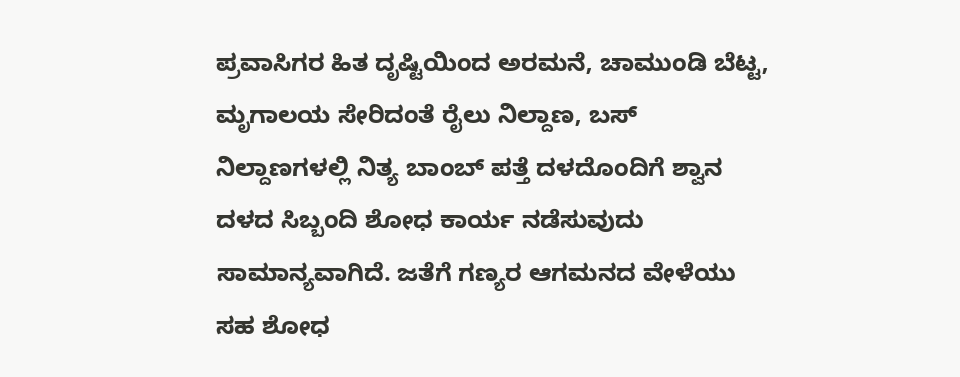ಪ್ರವಾಸಿಗರ ಹಿತ ದೃಷ್ಟಿಯಿಂದ ಅರಮನೆ, ಚಾಮುಂಡಿ ಬೆಟ್ಟ, ಮೃಗಾಲಯ ಸೇರಿದಂತೆ ರೈಲು ನಿಲ್ದಾಣ, ಬಸ್ ನಿಲ್ದಾಣಗಳಲ್ಲಿ ನಿತ್ಯ ಬಾಂಬ್ ಪತ್ತೆ ದಳದೊಂದಿಗೆ ಶ್ವಾನ ದಳದ ಸಿಬ್ಬಂದಿ ಶೋಧ ಕಾರ್ಯ ನಡೆಸುವುದು ಸಾಮಾನ್ಯವಾಗಿದೆ. ಜತೆಗೆ ಗಣ್ಯರ ಆಗಮನದ ವೇಳೆಯು ಸಹ ಶೋಧ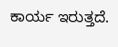ಕಾರ್ಯ ಇರುತ್ತದೆ.